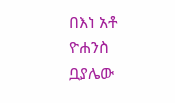በእነ አቶ ዮሐንስ ቧያሌው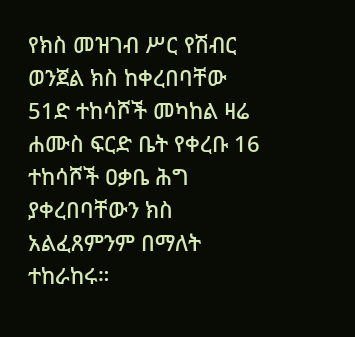የክስ መዝገብ ሥር የሽብር ወንጀል ክስ ከቀረበባቸው 51ድ ተከሳሾች መካከል ዛሬ ሐሙስ ፍርድ ቤት የቀረቡ 16 ተከሳሾች ዐቃቤ ሕግ ያቀረበባቸውን ክስ አልፈጸምንም በማለት ተከራከሩ።